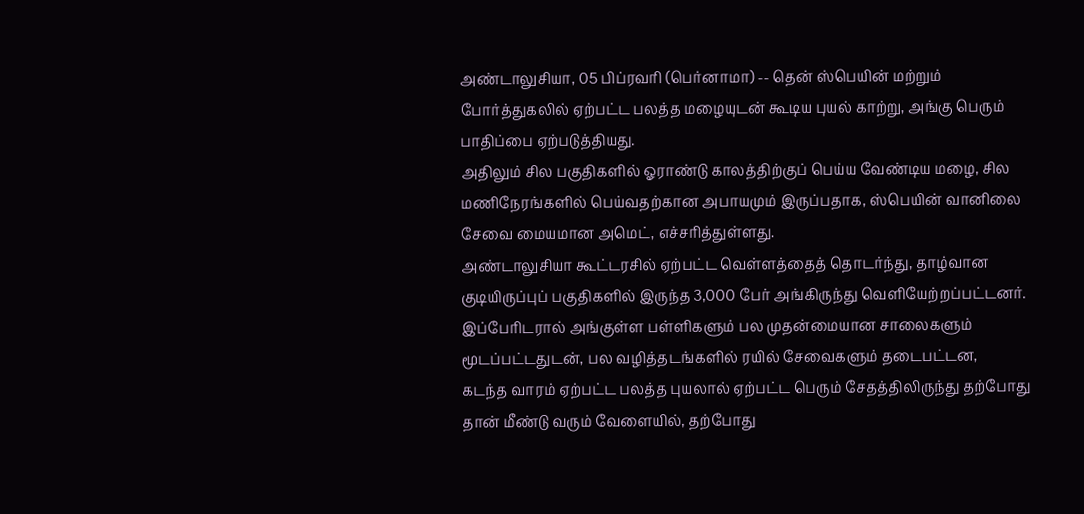அண்டாலுசியா, 05 பிப்ரவரி (பெர்னாமா) -- தென் ஸ்பெயின் மற்றும் போர்த்துகலில் ஏற்பட்ட பலத்த மழையுடன் கூடிய புயல் காற்று, அங்கு பெரும் பாதிப்பை ஏற்படுத்தியது.
அதிலும் சில பகுதிகளில் ஓராண்டு காலத்திற்குப் பெய்ய வேண்டிய மழை, சில மணிநேரங்களில் பெய்வதற்கான அபாயமும் இருப்பதாக, ஸ்பெயின் வானிலை சேவை மையமான அமெட், எச்சரித்துள்ளது.
அண்டாலுசியா கூட்டரசில் ஏற்பட்ட வெள்ளத்தைத் தொடர்ந்து, தாழ்வான குடியிருப்புப் பகுதிகளில் இருந்த 3,000 பேர் அங்கிருந்து வெளியேற்றப்பட்டனர்.
இப்பேரிடரால் அங்குள்ள பள்ளிகளும் பல முதன்மையான சாலைகளும் மூடப்பட்டதுடன், பல வழித்தடங்களில் ரயில் சேவைகளும் தடைபட்டன,
கடந்த வாரம் ஏற்பட்ட பலத்த புயலால் ஏற்பட்ட பெரும் சேதத்திலிருந்து தற்போது தான் மீண்டு வரும் வேளையில், தற்போது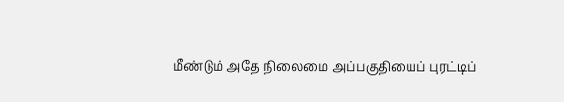மீண்டும் அதே நிலைமை அப்பகுதியைப் புரட்டிப்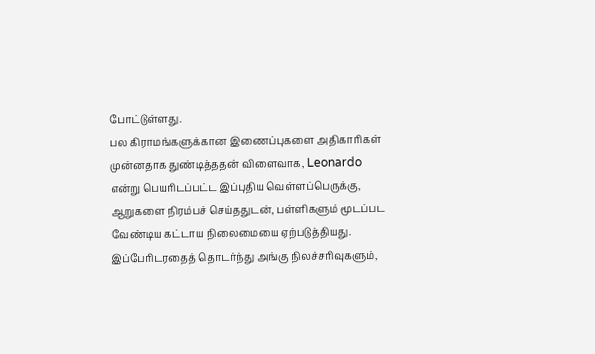போட்டுள்ளது.
பல கிராமங்களுக்கான இணைப்புகளை அதிகாரிகள் முன்னதாக துண்டித்ததன் விளைவாக, Leonardo என்று பெயரிடப்பட்ட இப்புதிய வெள்ளப்பெருக்கு, ஆறுகளை நிரம்பச் செய்ததுடன், பள்ளிகளும் மூடப்பட வேண்டிய கட்டாய நிலைமையை ஏற்படுத்தியது.
இப்பேரிடரதைத் தொடர்ந்து அங்கு நிலச்சரிவுகளும்,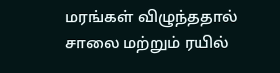மரங்கள் விழுந்ததால் சாலை மற்றும் ரயில்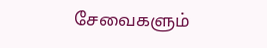சேவைகளும்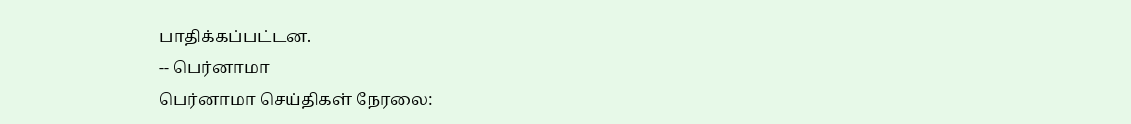பாதிக்கப்பட்டன.
-- பெர்னாமா
பெர்னாமா செய்திகள் நேரலை: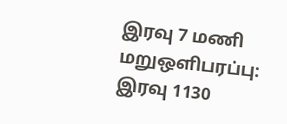இரவு 7 மணி மறுஒளிபரப்பு: இரவு 1130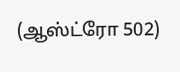(ஆஸ்ட்ரோ 502)